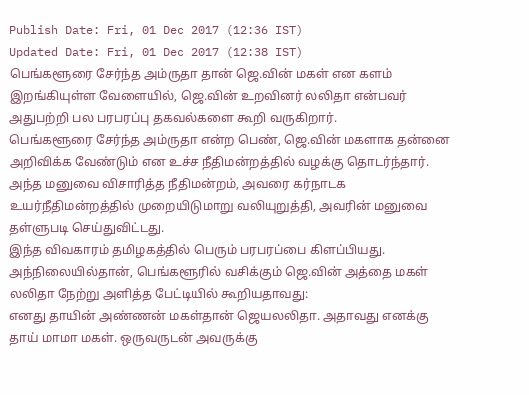Publish Date: Fri, 01 Dec 2017 (12:36 IST)
Updated Date: Fri, 01 Dec 2017 (12:38 IST)
பெங்களூரை சேர்ந்த அம்ருதா தான் ஜெ.வின் மகள் என களம் இறங்கியுள்ள வேளையில், ஜெ.வின் உறவினர் லலிதா என்பவர் அதுபற்றி பல பரபரப்பு தகவல்களை கூறி வருகிறார்.
பெங்களூரை சேர்ந்த அம்ருதா என்ற பெண், ஜெ.வின் மகளாக தன்னை அறிவிக்க வேண்டும் என உச்ச நீதிமன்றத்தில் வழக்கு தொடர்ந்தார். அந்த மனுவை விசாரித்த நீதிமன்றம், அவரை கர்நாடக உயர்நீதிமன்றத்தில் முறையிடுமாறு வலியுறுத்தி, அவரின் மனுவை தள்ளுபடி செய்துவிட்டது.
இந்த விவகாரம் தமிழகத்தில் பெரும் பரபரப்பை கிளப்பியது. அந்நிலையில்தான், பெங்களூரில் வசிக்கும் ஜெ.வின் அத்தை மகள் லலிதா நேற்று அளித்த பேட்டியில் கூறியதாவது:
எனது தாயின் அண்ணன் மகள்தான் ஜெயலலிதா. அதாவது எனக்கு தாய் மாமா மகள். ஒருவருடன் அவருக்கு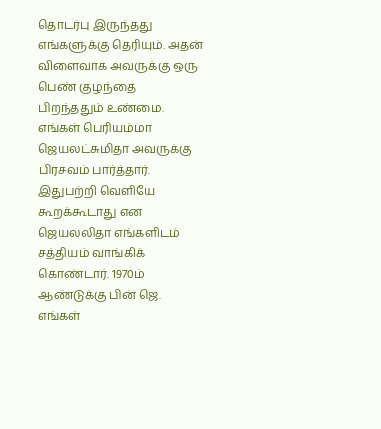தொடர்பு இருந்தது எங்களுக்கு தெரியும். அதன் விளைவாக அவருக்கு ஒரு பெண் குழந்தை பிறந்ததும் உண்மை. எங்கள் பெரியம்மா ஜெயலட்சுமிதா அவருக்கு பிரசவம் பார்த்தார். இதுபற்றி வெளியே கூறக்கூடாது என ஜெயலலிதா எங்களிடம் சத்தியம் வாங்கிக் கொண்டார். 1970ம் ஆண்டுக்கு பின் ஜெ. எங்கள்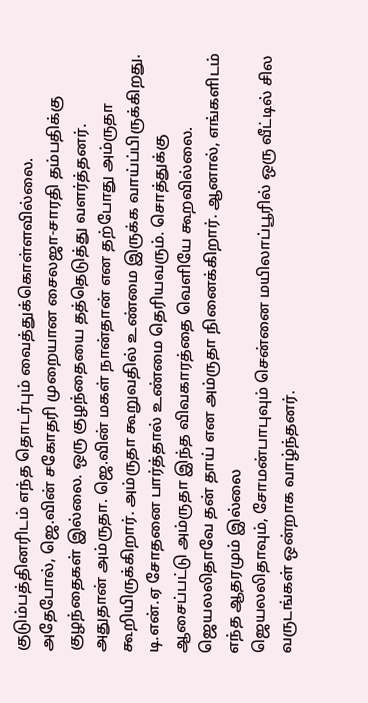குடும்பத்தினரிடம் எந்த தொடர்பும் வைத்துக்கொள்ளவில்லை.
அதேபோல், ஜெ.வின் சகோதரி முறையான சைலஜா-சாரதி தம்பதிக்கு குழந்தைகள் இல்லை. ஒரு குழந்தையை தத்தெடுத்து வளர்த்தனர். அதுதான் அம்ருதா. ஜெ.வின் மகள் நான்தான் என தற்போது அம்ருதா கூறியிருக்கிறார். அம்ருதா கூறுவதில் உண்மை இருக்க வாய்ப்பிருக்கிறது. டி.என்.ஏ சோதனை பார்த்தால் உண்மை தெரியவரும். சொத்துக்கு ஆசைப்பட்டு அம்ருதா இந்த விவகாரத்தை வெளியே கூறவில்லை. ஜெயலலிதாவே தன் தாய் என அம்ருதா நினைக்கிறார். ஆனால், எங்களிடம் எந்த ஆதரமும் இல்லை
ஜெயலலிதாவும், சோமன்பாபுவும் சென்னை மயிலாப்பூரில் ஒரு வீட்டில் சில வருடங்கள் ஒன்றாக வாழ்ந்தனர்.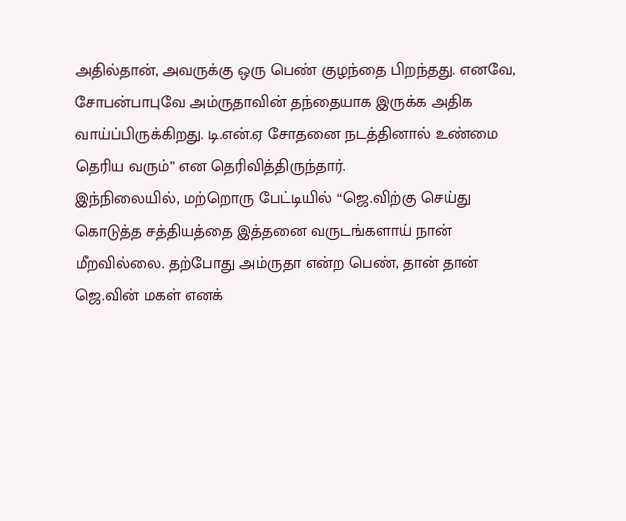அதில்தான், அவருக்கு ஒரு பெண் குழந்தை பிறந்தது. எனவே, சோபன்பாபுவே அம்ருதாவின் தந்தையாக இருக்க அதிக வாய்ப்பிருக்கிறது. டி.என்.ஏ சோதனை நடத்தினால் உண்மை தெரிய வரும்” என தெரிவித்திருந்தார்.
இந்நிலையில், மற்றொரு பேட்டியில் “ஜெ.விற்கு செய்து கொடுத்த சத்தியத்தை இத்தனை வருடங்களாய் நான் மீறவில்லை. தற்போது அம்ருதா என்ற பெண், தான் தான் ஜெ.வின் மகள் எனக்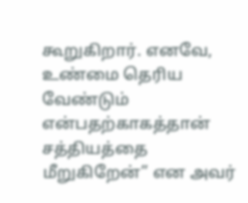கூறுகிறார். எனவே, உண்மை தெரிய வேண்டும் என்பதற்காகத்தான் சத்தியத்தை மீறுகிறேன்” என அவர்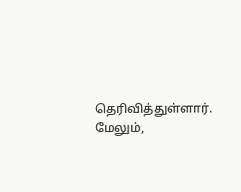தெரிவித்துள்ளார். மேலும்,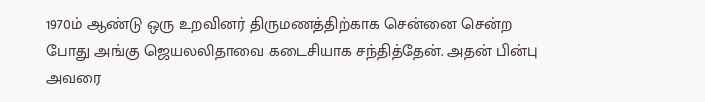1970ம் ஆண்டு ஒரு உறவினர் திருமணத்திற்காக சென்னை சென்ற போது அங்கு ஜெயலலிதாவை கடைசியாக சந்தித்தேன். அதன் பின்பு அவரை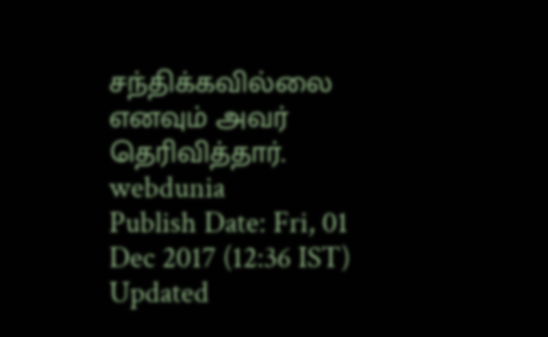சந்திக்கவில்லை எனவும் அவர் தெரிவித்தார்.
webdunia
Publish Date: Fri, 01 Dec 2017 (12:36 IST)
Updated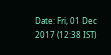Date: Fri, 01 Dec 2017 (12:38 IST)